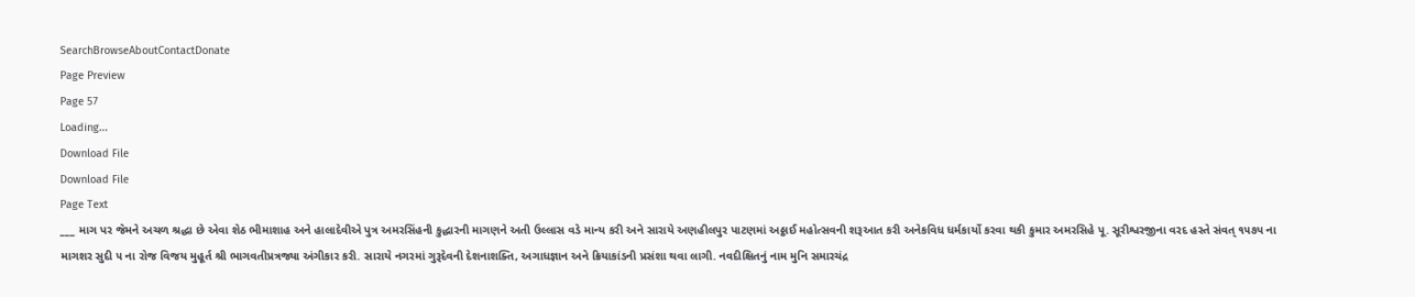SearchBrowseAboutContactDonate
Page Preview
Page 57
Loading...
Download File
Download File
Page Text
___ માગ પર જેમને અચળ શ્રદ્ધા છે એવા શેઠ ભીમાશાહ અને હાલાદેવીએ પુત્ર અમરસિંહની કુદ્ધારની માગણને અતી ઉલ્લાસ વડે માન્ય કરી અને સારાયે અણહીલપુર પાટણમાં અઠ્ઠાઈ મહોત્સવની શરૂઆત કરી અનેકવિધ ધર્મકાર્યો કરવા થકી કુમાર અમરસિહે પૂ. સૂરીશ્વરજીના વરદ હસ્તે સંવત્ ૧૫૭૫ ના માગશર સુદી ૫ ના રોજ વિજય મુહૂર્ત શ્રી ભાગવતીપ્રત્રજ્યા અંગીકાર કરી. સારાયે નગરમાં ગુરૂદેવની દેશનાશક્તિ, અગાધજ્ઞાન અને ક્રિયાકાંડની પ્રસંશા થવા લાગી. નવદીક્ષિતનું નામ મુનિ સમારચંદ્ર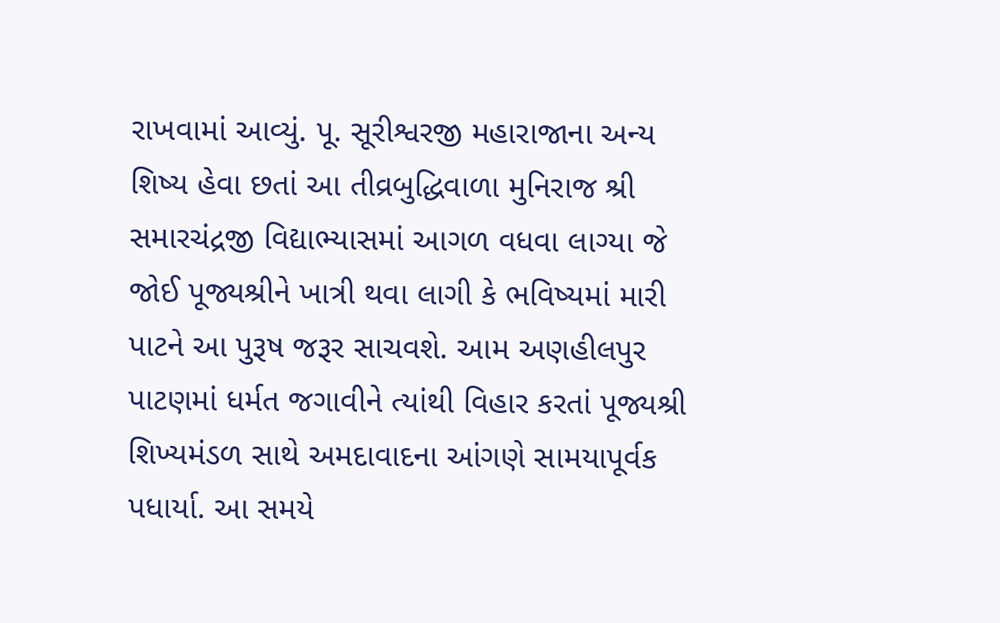રાખવામાં આવ્યું. પૂ. સૂરીશ્વરજી મહારાજાના અન્ય શિષ્ય હેવા છતાં આ તીવ્રબુદ્ધિવાળા મુનિરાજ શ્રી સમારચંદ્રજી વિદ્યાભ્યાસમાં આગળ વધવા લાગ્યા જે જોઈ પૂજ્યશ્રીને ખાત્રી થવા લાગી કે ભવિષ્યમાં મારી પાટને આ પુરૂષ જરૂર સાચવશે. આમ અણહીલપુર પાટણમાં ધર્મત જગાવીને ત્યાંથી વિહાર કરતાં પૂજ્યશ્રી શિખ્યમંડળ સાથે અમદાવાદના આંગણે સામયાપૂર્વક પધાર્યા. આ સમયે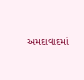અમદાવાદમાં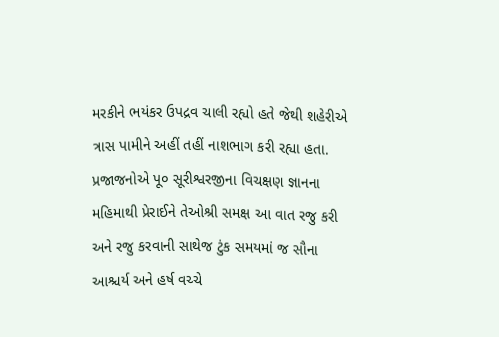મરકીને ભયંકર ઉપદ્રવ ચાલી રહ્યો હતે જેથી શહેરીએ ત્રાસ પામીને અહીં તહીં નાશભાગ કરી રહ્યા હતા. પ્રજાજનોએ પૂ૦ સૂરીશ્વરજીના વિચક્ષણ જ્ઞાનના મહિમાથી પ્રેરાઈને તેઓશ્રી સમક્ષ આ વાત રજુ કરી અને રજુ કરવાની સાથેજ ટુંક સમયમાં જ સૌના આશ્ચર્ય અને હર્ષ વચ્ચે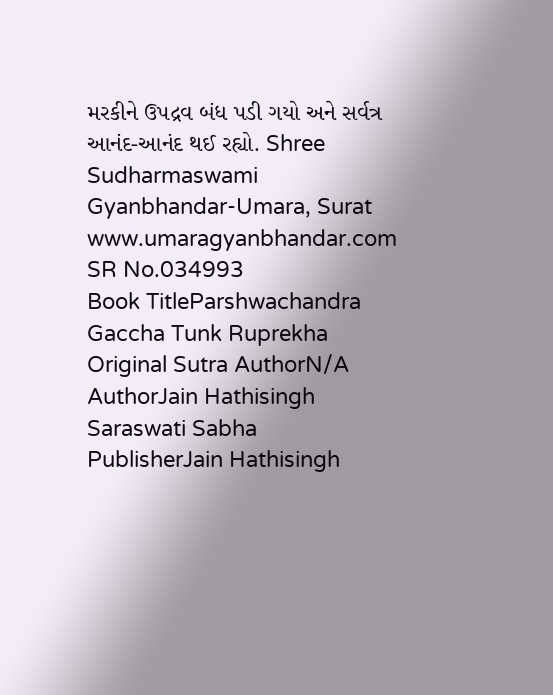મરકીને ઉપદ્રવ બંધ પડી ગયો અને સર્વત્ર આનંદ-આનંદ થઈ રહ્યો. Shree Sudharmaswami Gyanbhandar-Umara, Surat www.umaragyanbhandar.com
SR No.034993
Book TitleParshwachandra Gaccha Tunk Ruprekha
Original Sutra AuthorN/A
AuthorJain Hathisingh Saraswati Sabha
PublisherJain Hathisingh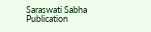Saraswati Sabha
Publication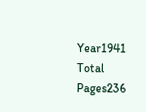Year1941
Total Pages236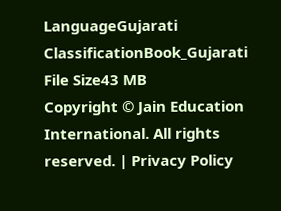LanguageGujarati
ClassificationBook_Gujarati
File Size43 MB
Copyright © Jain Education International. All rights reserved. | Privacy Policy